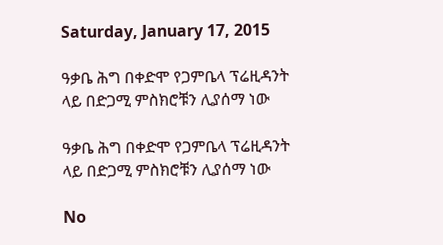Saturday, January 17, 2015

ዓቃቤ ሕግ በቀድሞ የጋምቤላ ፕሬዚዳንት ላይ በድጋሚ ምስክሮቹን ሊያሰማ ነው

ዓቃቤ ሕግ በቀድሞ የጋምቤላ ፕሬዚዳንት ላይ በድጋሚ ምስክሮቹን ሊያሰማ ነው

No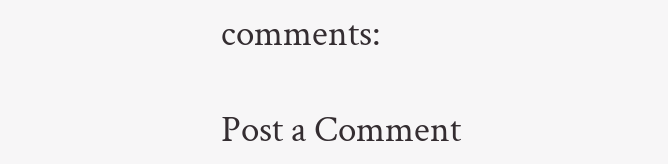comments:

Post a Comment